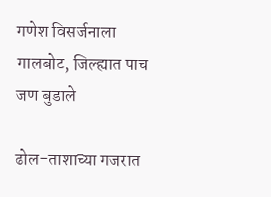गणेश विसर्जनाला गालबोट, जिल्ह्यात पाच जण बुडाले

ढोल-ताशाच्या गजरात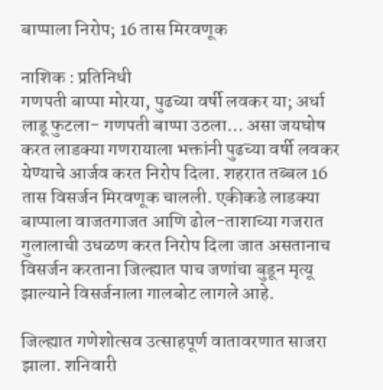बाप्पाला निरोप; 16 तास मिरवणूक

नाशिक : प्रतिनिधी
गणपती बाप्पा मोरया, पुढच्या वर्षी लवकर या; अर्धा लाडू फुटला- गणपती बाप्पा उठला… असा जयघोष करत लाडक्या गणरायाला भक्तांनी पुढच्या वर्षी लवकर येण्याचे आर्जव करत निरोप दिला. शहरात तब्बल 16 तास विसर्जन मिरवणूक चालली. एकीकडे लाडक्या बाप्पाला वाजतगाजत आणि ढोल-ताशाच्या गजरात गुलालाची उधळण करत निरोप दिला जात असतानाच विसर्जन करताना जिल्ह्यात पाच जणांचा बुडून मृत्यू झाल्याने विसर्जनाला गालबोट लागले आहे.

जिल्ह्यात गणेशोत्सव उत्साहपूर्ण वातावरणात साजरा झाला. शनिवारी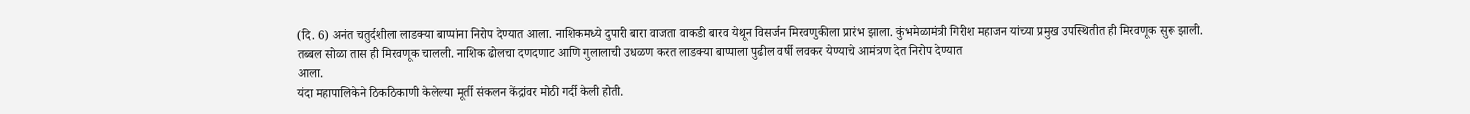(दि. 6) अनंत चतुर्दशीला लाडक्या बाप्पांना निरोप देण्यात आला. नाशिकमध्ये दुपारी बारा वाजता वाकडी बारव येथून विसर्जन मिरवणुकीला प्रारंभ झाला. कुंभमेळामंत्री गिरीश महाजन यांच्या प्रमुख उपस्थितीत ही मिरवणूक सुरू झाली. तब्बल सोळा तास ही मिरवणूक चालली. नाशिक ढोलचा दणदणाट आणि गुलालाची उधळण करत लाडक्या बाप्पाला पुढील वर्षी लवकर येण्याचे आमंत्रण देत निरोप देण्यात
आला.
यंदा महापालिकेने ठिकठिकाणी केलेल्या मूर्ती संकलन केंद्रांवर मोठी गर्दी केली होती.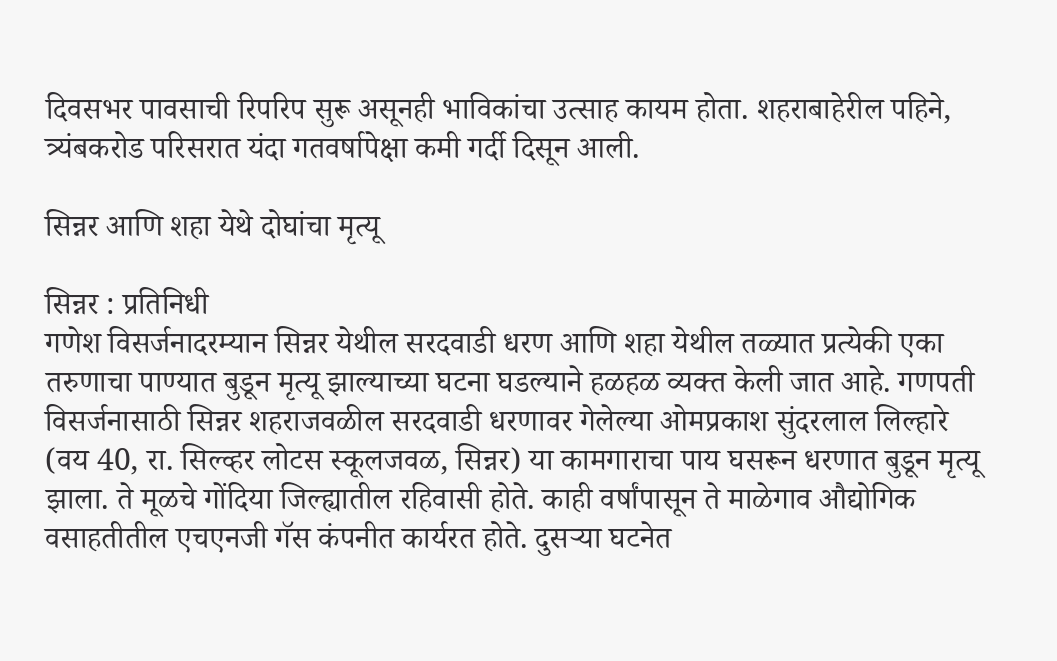दिवसभर पावसाची रिपरिप सुरू असूनही भाविकांचा उत्साह कायम होता. शहराबाहेरील पहिने, त्र्यंबकरोड परिसरात यंदा गतवर्षापेक्षा कमी गर्दी दिसून आली.

सिन्नर आणि शहा येथे दोघांचा मृत्यू

सिन्नर : प्रतिनिधी
गणेश विसर्जनादरम्यान सिन्नर येथील सरदवाडी धरण आणि शहा येथील तळ्यात प्रत्येकी एका तरुणाचा पाण्यात बुडून मृत्यू झाल्याच्या घटना घडल्याने हळहळ व्यक्त केली जात आहे. गणपती विसर्जनासाठी सिन्नर शहराजवळील सरदवाडी धरणावर गेलेल्या ओमप्रकाश सुंदरलाल लिल्हारे (वय 40, रा. सिल्व्हर लोटस स्कूलजवळ, सिन्नर) या कामगाराचा पाय घसरून धरणात बुडून मृत्यू झाला. ते मूळचे गोंदिया जिल्ह्यातील रहिवासी होते. काही वर्षांपासून ते माळेगाव औद्योगिक वसाहतीतील एचएनजी गॅस कंपनीत कार्यरत होते. दुसर्‍या घटनेत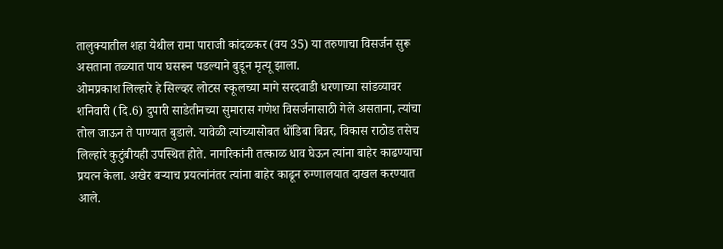तालुक्यातील शहा येथील रामा पाराजी कांदळकर (वय 35) या तरुणाचा विसर्जन सुरू असताना तळ्यात पाय घसरून पडल्याने बुडून मृत्यू झाला.
ओमप्रकाश लिल्हारे हे सिल्व्हर लोटस स्कूलच्या मागे सरदवाडी धरणाच्या सांडव्यावर शनिवारी (दि.6) दुपारी साडेतीनच्या सुमारास गणेश विसर्जनासाठी गेले असताना, त्यांचा तोल जाऊन ते पाण्यात बुडाले. यावेळी त्यांच्यासोबत धोंडिबा बिन्नर, विकास राठोड तसेच लिल्हारे कुटुंबीयही उपस्थित होते. नागरिकांनी तत्काळ धाव घेऊन त्यांना बाहेर काढण्याचा प्रयत्न केला. अखेर बर्‍याच प्रयत्नांनंतर त्यांना बाहेर काढून रुग्णालयात दाखल करण्यात आले.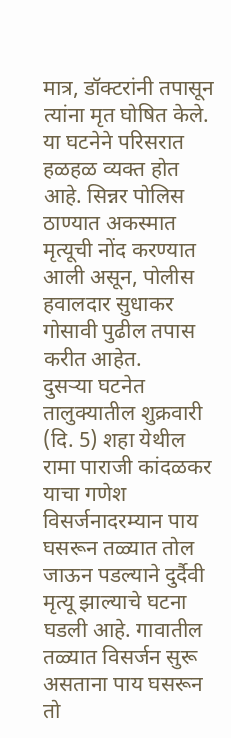मात्र, डॉक्टरांनी तपासून त्यांना मृत घोषित केले. या घटनेने परिसरात हळहळ व्यक्त होत आहे. सिन्नर पोलिस ठाण्यात अकस्मात मृत्यूची नोंद करण्यात आली असून, पोलीस हवालदार सुधाकर गोसावी पुढील तपास करीत आहेत.
दुसर्‍या घटनेत तालुक्यातील शुक्रवारी (दि. 5) शहा येथील रामा पाराजी कांदळकर याचा गणेश विसर्जनादरम्यान पाय घसरून तळ्यात तोल जाऊन पडल्याने दुर्दैवी मृत्यू झाल्याचे घटना घडली आहे. गावातील तळ्यात विसर्जन सुरू असताना पाय घसरून तो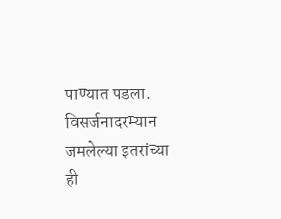पाण्यात पडला. विसर्जनादरम्यान जमलेल्या इतरांच्या ही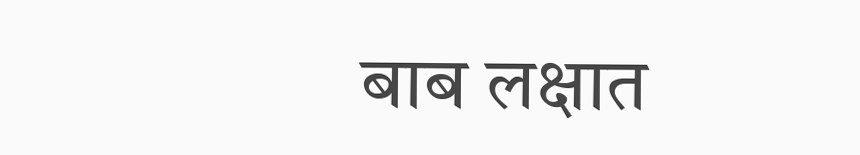बाब लक्षात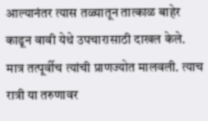आल्यानंतर त्यास तळ्यातून तात्काळ बाहेर काढून वावी येथे उपचारासाठी दाखल केले. मात्र तत्पूर्वीच त्यांची प्राणज्योत मालवली. त्याच रात्री या तरुणावर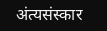अंत्यसंस्कार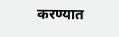करण्यात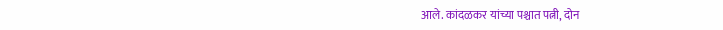आले. कांदळकर यांच्या पश्चात पत्नी, दोन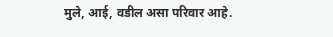मुले, आई, वडील असा परिवार आहे.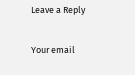Leave a Reply

Your email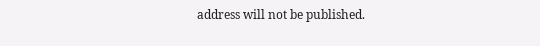address will not be published.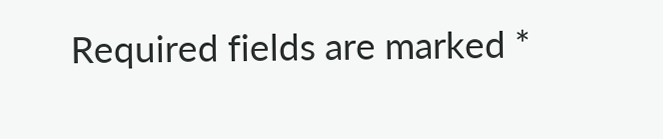Required fields are marked *